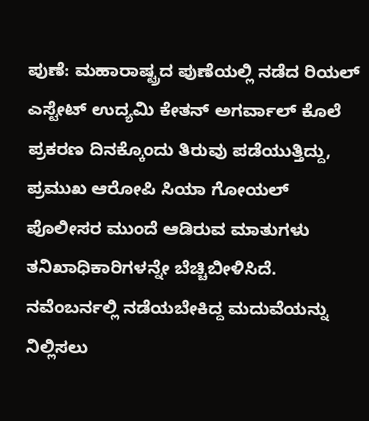ಪುಣೆ: ಮಹಾರಾಷ್ಟ್ರದ ಪುಣೆಯಲ್ಲಿ ನಡೆದ ರಿಯಲ್ ಎಸ್ಟೇಟ್ ಉದ್ಯಮಿ ಕೇತನ್ ಅಗರ್ವಾಲ್ ಕೊಲೆ ಪ್ರಕರಣ ದಿನಕ್ಕೊಂದು ತಿರುವು ಪಡೆಯುತ್ತಿದ್ದು, ಪ್ರಮುಖ ಆರೋಪಿ ಸಿಯಾ ಗೋಯಲ್ ಪೊಲೀಸರ ಮುಂದೆ ಆಡಿರುವ ಮಾತುಗಳು ತನಿಖಾಧಿಕಾರಿಗಳನ್ನೇ ಬೆಚ್ಚಿಬೀಳಿಸಿದೆ.
ನವೆಂಬರ್ನಲ್ಲಿ ನಡೆಯಬೇಕಿದ್ದ ಮದುವೆಯನ್ನು ನಿಲ್ಲಿಸಲು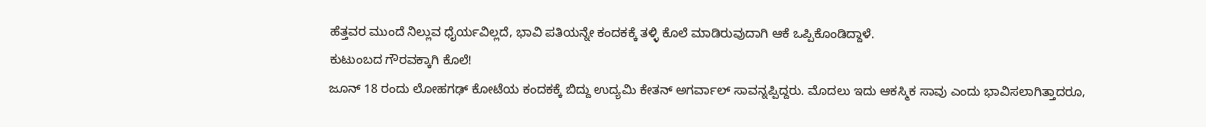ಹೆತ್ತವರ ಮುಂದೆ ನಿಲ್ಲುವ ಧೈರ್ಯವಿಲ್ಲದೆ, ಭಾವಿ ಪತಿಯನ್ನೇ ಕಂದಕಕ್ಕೆ ತಳ್ಳಿ ಕೊಲೆ ಮಾಡಿರುವುದಾಗಿ ಆಕೆ ಒಪ್ಪಿಕೊಂಡಿದ್ದಾಳೆ.
ಕುಟುಂಬದ ಗೌರವಕ್ಕಾಗಿ ಕೊಲೆ!
ಜೂನ್ 18 ರಂದು ಲೋಹಗಢ್ ಕೋಟೆಯ ಕಂದಕಕ್ಕೆ ಬಿದ್ದು ಉದ್ಯಮಿ ಕೇತನ್ ಅಗರ್ವಾಲ್ ಸಾವನ್ನಪ್ಪಿದ್ದರು. ಮೊದಲು ಇದು ಆಕಸ್ಮಿಕ ಸಾವು ಎಂದು ಭಾವಿಸಲಾಗಿತ್ತಾದರೂ,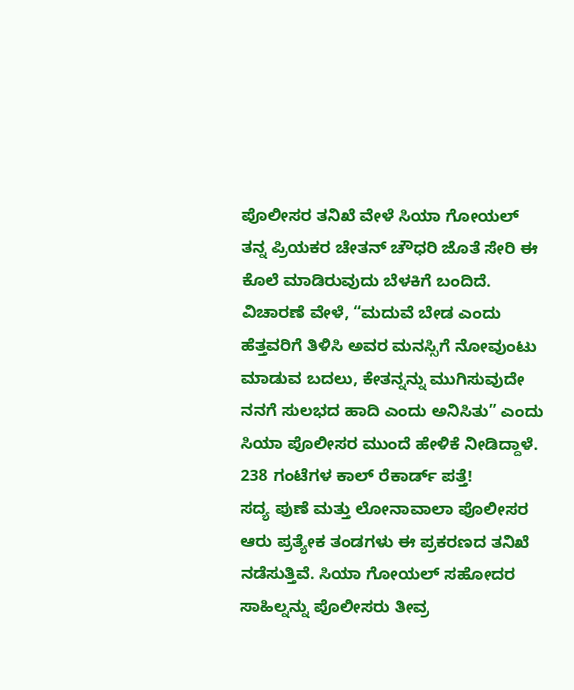ಪೊಲೀಸರ ತನಿಖೆ ವೇಳೆ ಸಿಯಾ ಗೋಯಲ್ ತನ್ನ ಪ್ರಿಯಕರ ಚೇತನ್ ಚೌಧರಿ ಜೊತೆ ಸೇರಿ ಈ ಕೊಲೆ ಮಾಡಿರುವುದು ಬೆಳಕಿಗೆ ಬಂದಿದೆ. ವಿಚಾರಣೆ ವೇಳೆ, “ಮದುವೆ ಬೇಡ ಎಂದು ಹೆತ್ತವರಿಗೆ ತಿಳಿಸಿ ಅವರ ಮನಸ್ಸಿಗೆ ನೋವುಂಟು ಮಾಡುವ ಬದಲು, ಕೇತನ್ನನ್ನು ಮುಗಿಸುವುದೇ ನನಗೆ ಸುಲಭದ ಹಾದಿ ಎಂದು ಅನಿಸಿತು” ಎಂದು ಸಿಯಾ ಪೊಲೀಸರ ಮುಂದೆ ಹೇಳಿಕೆ ನೀಡಿದ್ದಾಳೆ.
238 ಗಂಟೆಗಳ ಕಾಲ್ ರೆಕಾರ್ಡ್ ಪತ್ತೆ!
ಸದ್ಯ ಪುಣೆ ಮತ್ತು ಲೋನಾವಾಲಾ ಪೊಲೀಸರ ಆರು ಪ್ರತ್ಯೇಕ ತಂಡಗಳು ಈ ಪ್ರಕರಣದ ತನಿಖೆ ನಡೆಸುತ್ತಿವೆ. ಸಿಯಾ ಗೋಯಲ್ ಸಹೋದರ ಸಾಹಿಲ್ನನ್ನು ಪೊಲೀಸರು ತೀವ್ರ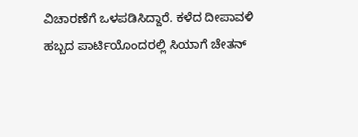ವಿಚಾರಣೆಗೆ ಒಳಪಡಿಸಿದ್ದಾರೆ. ಕಳೆದ ದೀಪಾವಳಿ ಹಬ್ಬದ ಪಾರ್ಟಿಯೊಂದರಲ್ಲಿ ಸಿಯಾಗೆ ಚೇತನ್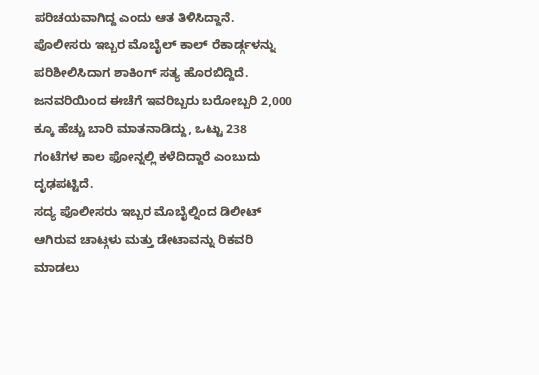ಪರಿಚಯವಾಗಿದ್ದ ಎಂದು ಆತ ತಿಳಿಸಿದ್ದಾನೆ. ಪೊಲೀಸರು ಇಬ್ಬರ ಮೊಬೈಲ್ ಕಾಲ್ ರೆಕಾರ್ಡ್ಗಳನ್ನು ಪರಿಶೀಲಿಸಿದಾಗ ಶಾಕಿಂಗ್ ಸತ್ಯ ಹೊರಬಿದ್ದಿದೆ. ಜನವರಿಯಿಂದ ಈಚೆಗೆ ಇವರಿಬ್ಬರು ಬರೋಬ್ಬರಿ 2,000 ಕ್ಕೂ ಹೆಚ್ಚು ಬಾರಿ ಮಾತನಾಡಿದ್ದು, ಒಟ್ಟು 238 ಗಂಟೆಗಳ ಕಾಲ ಫೋನ್ನಲ್ಲಿ ಕಳೆದಿದ್ದಾರೆ ಎಂಬುದು ದೃಢಪಟ್ಟಿದೆ.
ಸದ್ಯ ಪೊಲೀಸರು ಇಬ್ಬರ ಮೊಬೈಲ್ನಿಂದ ಡಿಲೀಟ್ ಆಗಿರುವ ಚಾಟ್ಗಳು ಮತ್ತು ಡೇಟಾವನ್ನು ರಿಕವರಿ ಮಾಡಲು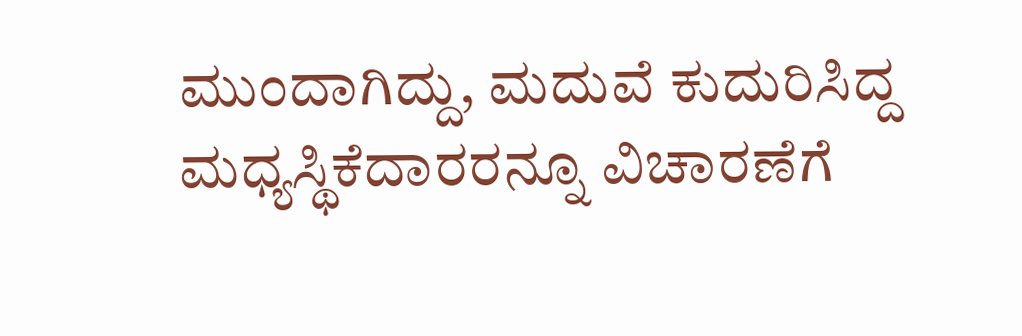ಮುಂದಾಗಿದ್ದು, ಮದುವೆ ಕುದುರಿಸಿದ್ದ ಮಧ್ಯಸ್ಥಿಕೆದಾರರನ್ನೂ ವಿಚಾರಣೆಗೆ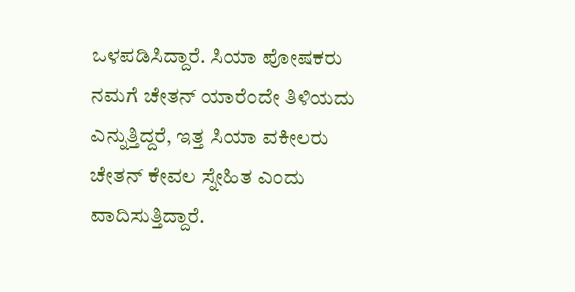ಒಳಪಡಿಸಿದ್ದಾರೆ. ಸಿಯಾ ಪೋಷಕರು ನಮಗೆ ಚೇತನ್ ಯಾರೆಂದೇ ತಿಳಿಯದು ಎನ್ನುತ್ತಿದ್ದರೆ, ಇತ್ತ ಸಿಯಾ ವಕೀಲರು ಚೇತನ್ ಕೇವಲ ಸ್ನೇಹಿತ ಎಂದು ವಾದಿಸುತ್ತಿದ್ದಾರೆ.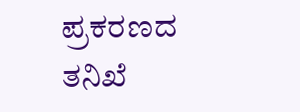ಪ್ರಕರಣದ ತನಿಖೆ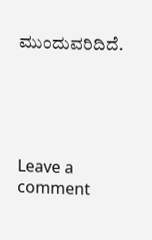ಮುಂದುವರಿದಿದೆ.





Leave a comment